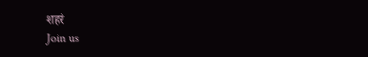शहरं
Join us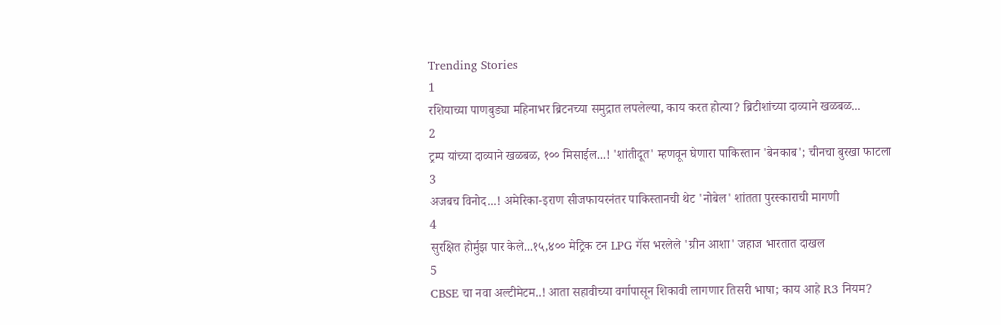Trending Stories
1
रशियाच्या पाणबुड्या महिनाभर ब्रिटनच्या समुद्रात लपलेल्या, काय करत होत्या? ब्रिटीशांच्या दाव्याने खळबळ...
2
ट्रम्प यांच्या दाव्याने खळबळ, १०० मिसाईल...! 'शांतीदूत' म्हणवून घेणारा पाकिस्तान 'बेनकाब'; चीनचा बुरखा फाटला
3
अजबच विनोद...! अमेरिका-इराण सीजफायरनंतर पाकिस्तानची थेट 'नोबेल' शांतता पुरस्काराची मागणी
4
सुरक्षित होर्मुझ पार केले...१५,४०० मेट्रिक टन LPG गॅस भरलेले 'ग्रीन आशा' जहाज भारतात दाखल
5
CBSE चा नवा अल्टीमेटम..! आता सहावीच्या वर्गापासून शिकावी लागणार तिसरी भाषा; काय आहे R3 नियम?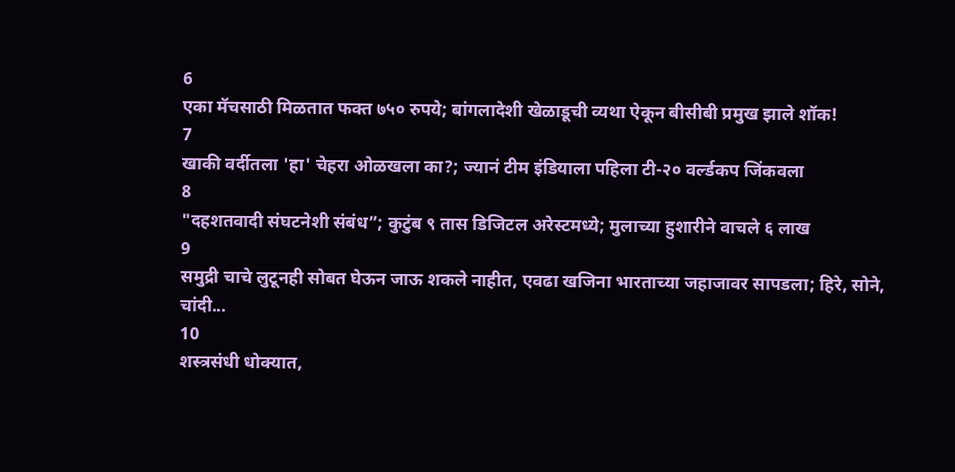6
एका मॅचसाठी मिळतात फक्त ७५० रुपये; बांगलादेशी खेळाडूची व्यथा ऐकून बीसीबी प्रमुख झाले शॉक!
7
खाकी वर्दीतला 'हा' चेहरा ओळखला का?; ज्यानं टीम इंडियाला पहिला टी-२० वर्ल्डकप जिंकवला
8
"दहशतवादी संघटनेशी संबंध”; कुटुंब ९ तास डिजिटल अरेस्टमध्ये; मुलाच्या हुशारीने वाचले ६ लाख
9
समुद्री चाचे लुटूनही सोबत घेऊन जाऊ शकले नाहीत, एवढा खजिना भारताच्या जहाजावर सापडला; हिरे, सोने, चांदी...
10
शस्त्रसंधी धोक्यात,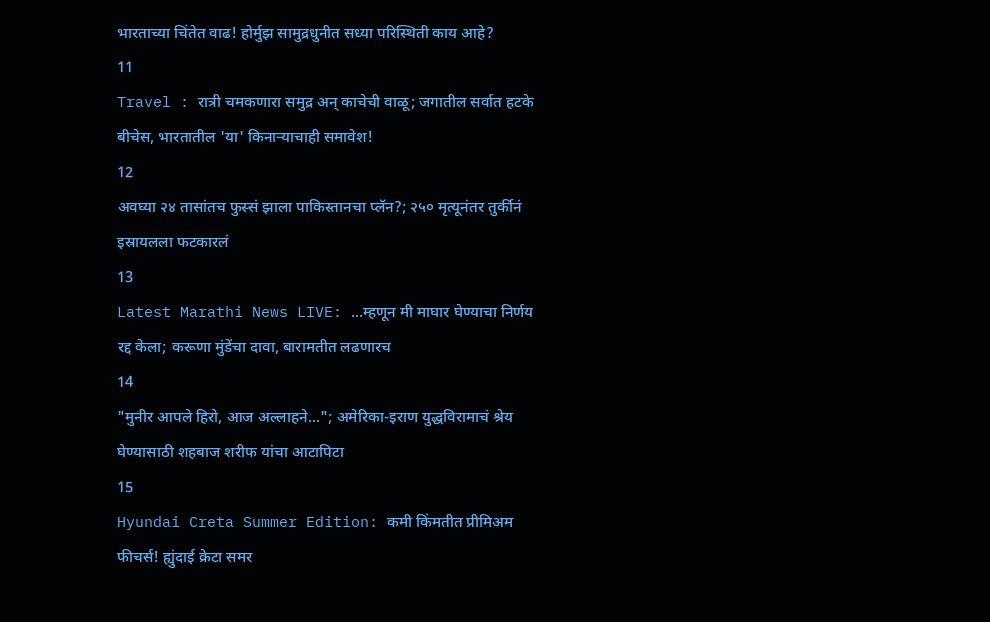भारताच्या चिंतेत वाढ! होर्मुझ सामुद्रधुनीत सध्या परिस्थिती काय आहे?
11
Travel : रात्री चमकणारा समुद्र अन् काचेची वाळू; जगातील सर्वात हटके बीचेस, भारतातील 'या' किनाऱ्याचाही समावेश!
12
अवघ्या २४ तासांतच फुस्सं झाला पाकिस्तानचा प्लॅन?; २५० मृत्यूनंतर तुर्कीनं इस्रायलला फटकारलं
13
Latest Marathi News LIVE: ...म्हणून मी माघार घेण्याचा निर्णय रद्द केला; करूणा मुंडेंचा दावा, बारामतीत लढणारच
14
"मुनीर आपले हिरो, आज अल्लाहने..."; अमेरिका-इराण युद्धविरामाचं श्रेय घेण्यासाठी शहबाज शरीफ यांचा आटापिटा
15
Hyundai Creta Summer Edition: कमी किंमतीत प्रीमिअम फीचर्स! ह्युंदाई क्रेटा समर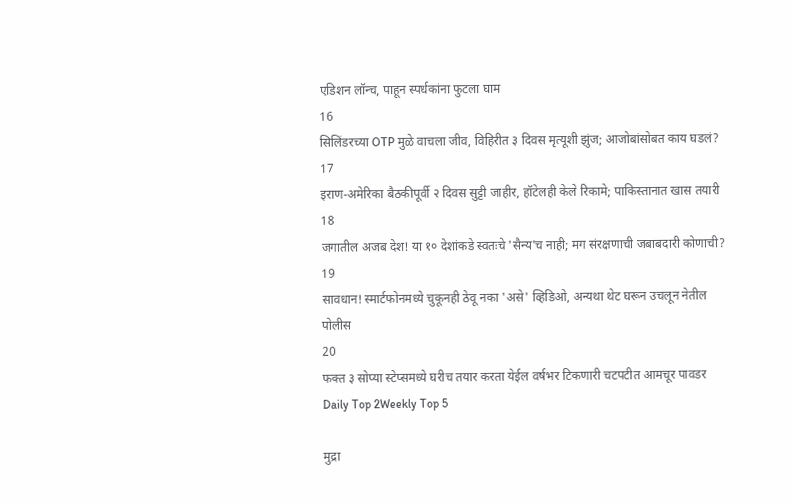एडिशन लॉन्च, पाहून स्पर्धकांना फुटला घाम
16
सिलिंडरच्या OTP मुळे वाचला जीव, विहिरीत ३ दिवस मृत्यूशी झुंज; आजोबांसोबत काय घडलं?
17
इराण-अमेरिका बैठकीपूर्वी २ दिवस सुट्टी जाहीर, हॉटेलही केले रिकामे; पाकिस्तानात खास तयारी
18
जगातील अजब देश! या १० देशांकडे स्वतःचे 'सैन्य'च नाही; मग संरक्षणाची जबाबदारी कोणाची?
19
सावधान! स्मार्टफोनमध्ये चुकूनही ठेवू नका 'असे' व्हिडिओ, अन्यथा थेट घरून उचलून नेतील पोलीस
20
फक्त ३ सोप्या स्टेप्समध्ये घरीच तयार करता येईल वर्षभर टिकणारी चटपटीत आमचूर पावडर
Daily Top 2Weekly Top 5

मुद्रा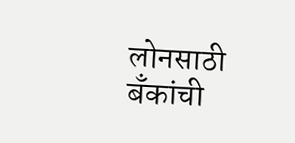लोनसाठी बँकांची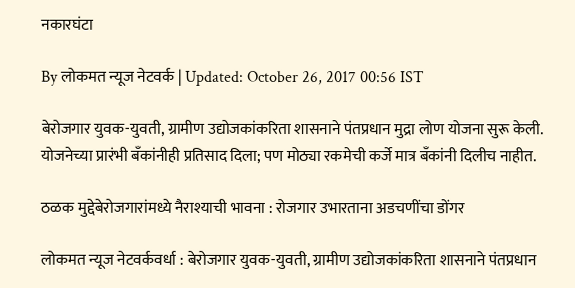नकारघंटा

By लोकमत न्यूज नेटवर्क | Updated: October 26, 2017 00:56 IST

बेरोजगार युवक-युवती, ग्रामीण उद्योजकांकरिता शासनाने पंतप्रधान मुद्रा लोण योजना सुरू केली. योजनेच्या प्रारंभी बँकांनीही प्रतिसाद दिला; पण मोठ्या रकमेची कर्जे मात्र बँकांनी दिलीच नाहीत.

ठळक मुद्देबेरोजगारांमध्ये नैराश्याची भावना : रोजगार उभारताना अडचणींचा डोंगर

लोकमत न्यूज नेटवर्कवर्धा : बेरोजगार युवक-युवती, ग्रामीण उद्योजकांकरिता शासनाने पंतप्रधान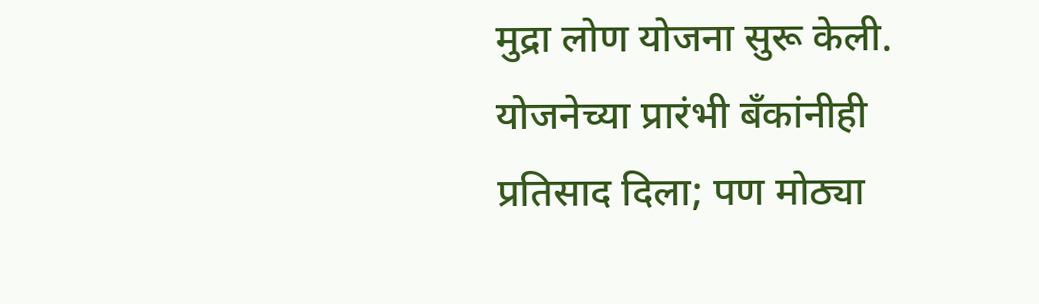मुद्रा लोण योजना सुरू केली. योजनेच्या प्रारंभी बँकांनीही प्रतिसाद दिला; पण मोठ्या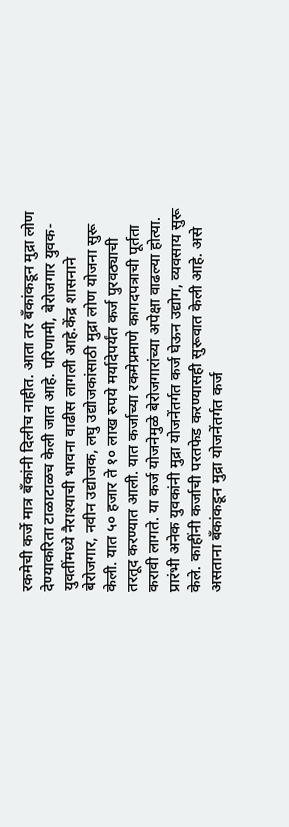रकमेची कर्जे मात्र बँकांनी दिलीच नाहीत. आता तर बँकांकडून मुद्रा लोण देण्याकरिता टाळाटाळच केली जात आहे. परिणामी, बेरोजगार युवक-युवतींमध्ये नैराश्याची भावना वाढीस लागली आहे.केंद्र शासनाने बेरोजगार, नवीन उद्योजक, लघु उद्योजकांसाठी मुद्रा लोण योजना सुरू केली. यात ५० हजार ते १० लाख रुपये मर्यादेपर्यंत कर्ज पुरवठ्याची तरतूद करण्यात आली. यात कर्जाच्या रकमेप्रमाणे कागदपत्राची पूर्तता करावी लागते. या कर्ज योजनेमुळे बेरोजगारांच्या अपेक्षा वाढल्या होत्या. प्रारंभी अनेक युवकांनी मुद्रा योजनेंतर्गत कर्ज घेऊन उद्योग, व्यवसाय सुरू केले. काहींनी कर्जाची परतफेड करण्यासही सुरूवात केली आहे. असे असताना बँकांकडून मुद्रा योजनेंतर्गत कर्ज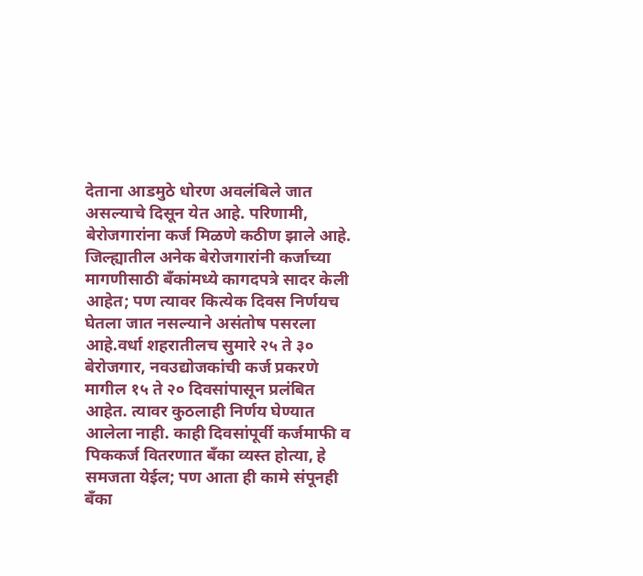देताना आडमुठे धोरण अवलंबिले जात असल्याचे दिसून येत आहे. परिणामी, बेरोजगारांना कर्ज मिळणे कठीण झाले आहे. जिल्ह्यातील अनेक बेरोजगारांनी कर्जाच्या मागणीसाठी बँकांमध्ये कागदपत्रे सादर केली आहेत; पण त्यावर कित्येक दिवस निर्णयच घेतला जात नसल्याने असंतोष पसरला आहे.वर्धा शहरातीलच सुमारे २५ ते ३० बेरोजगार, नवउद्योजकांची कर्ज प्रकरणे मागील १५ ते २० दिवसांपासून प्रलंबित आहेत. त्यावर कुठलाही निर्णय घेण्यात आलेला नाही. काही दिवसांपूर्वी कर्जमाफी व पिककर्ज वितरणात बँका व्यस्त होत्या, हे समजता येईल; पण आता ही कामे संपूनही बँका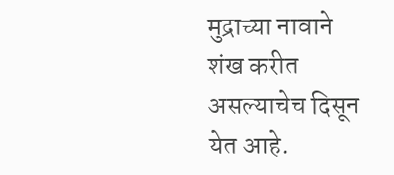मुद्राच्या नावाने शंख करीत असल्याचेच दिसून येत आहे.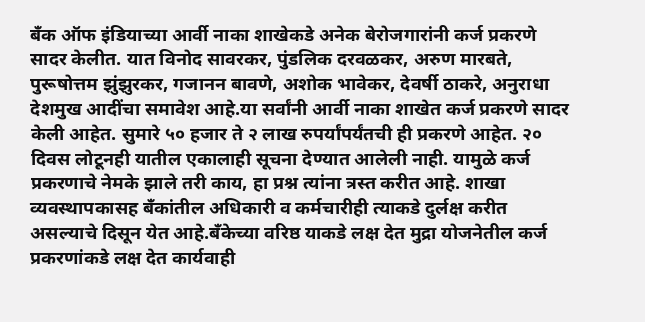बँक ऑफ इंडियाच्या आर्वी नाका शाखेकडे अनेक बेरोजगारांनी कर्ज प्रकरणे सादर केलीत. यात विनोद सावरकर, पुंडलिक दरवळकर, अरुण मारबते, पुरूषोत्तम झुंझुरकर, गजानन बावणे, अशोक भावेकर, देवर्षी ठाकरे, अनुराधा देशमुख आदींचा समावेश आहे.या सर्वांनी आर्वी नाका शाखेत कर्ज प्रकरणे सादर केली आहेत. सुमारे ५० हजार ते २ लाख रुपर्यांपर्यंतची ही प्रकरणे आहेत. २० दिवस लोटूनही यातील एकालाही सूचना देण्यात आलेली नाही. यामुळे कर्ज प्रकरणाचे नेमके झाले तरी काय, हा प्रश्न त्यांना त्रस्त करीत आहे. शाखा व्यवस्थापकासह बँकांतील अधिकारी व कर्मचारीही त्याकडे दुर्लक्ष करीत असल्याचे दिसून येत आहे.बँकेच्या वरिष्ठ याकडे लक्ष देत मुद्रा योजनेतील कर्ज प्रकरणांकडे लक्ष देत कार्यवाही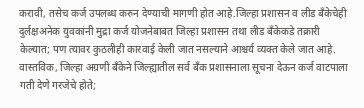करावी, तसेच कर्ज उपलब्ध करुन देण्याची मागणी होत आहे.जिल्हा प्रशासन व लीड बँकेचेही दुर्लक्षअनेक युवकांनी मुद्रा कर्ज योजनेबाबत जिल्हा प्रशासन तथा लीड बँकेकडे तक्रारी केल्यात; पण त्यावर कुठलीही कारवाई केली जात नसल्याने आश्चर्य व्यक्त केले जात आहे. वास्तविक, जिल्हा अग्रणी बँकेने जिल्ह्यातील सर्व बँक प्रशासनाला सूचना देऊन कर्ज वाटपाला गती देणे गरजेचे होते;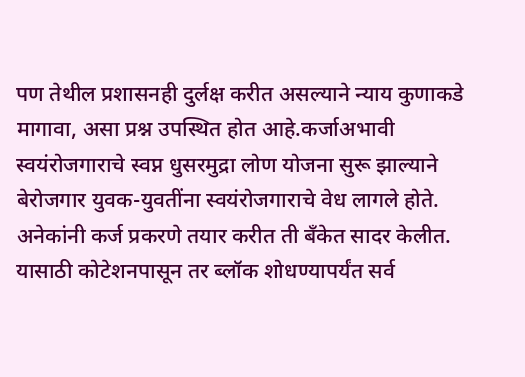पण तेथील प्रशासनही दुर्लक्ष करीत असल्याने न्याय कुणाकडे मागावा, असा प्रश्न उपस्थित होत आहे.कर्जाअभावी स्वयंरोजगाराचे स्वप्न धुसरमुद्रा लोण योजना सुरू झाल्याने बेरोजगार युवक-युवतींना स्वयंरोजगाराचे वेध लागले होते. अनेकांनी कर्ज प्रकरणे तयार करीत ती बँकेत सादर केलीत. यासाठी कोटेशनपासून तर ब्लॉक शोधण्यापर्यंत सर्व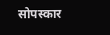सोपस्कार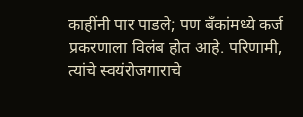काहींनी पार पाडले; पण बँकांमध्ये कर्ज प्रकरणाला विलंब होत आहे. परिणामी, त्यांचे स्वयंरोजगाराचे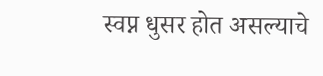स्वप्न धुसर होत असल्याचे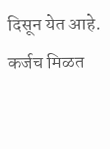दिसून येत आहे. कर्जच मिळत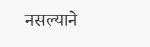नसल्याने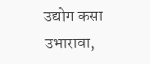उद्योग कसा उभारावा,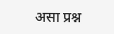असा प्रश्न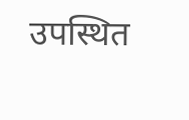उपस्थित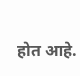होत आहे.